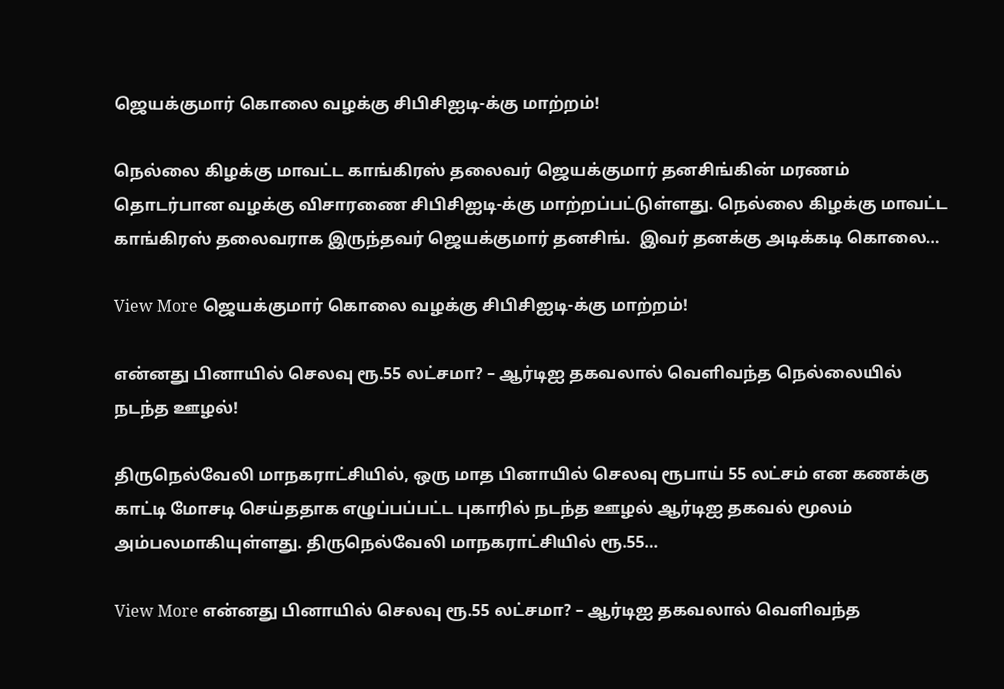ஜெயக்குமார் கொலை வழக்கு சிபிசிஐடி-க்கு மாற்றம்!

நெல்லை கிழக்கு மாவட்ட காங்கிரஸ் தலைவர் ஜெயக்குமார் தனசிங்கின் மரணம் தொடர்பான வழக்கு விசாரணை சிபிசிஐடி-க்கு மாற்றப்பட்டுள்ளது. நெல்லை கிழக்கு மாவட்ட காங்கிரஸ் தலைவராக இருந்தவர் ஜெயக்குமார் தனசிங்.  இவர் தனக்கு அடிக்கடி கொலை…

View More ஜெயக்குமார் கொலை வழக்கு சிபிசிஐடி-க்கு மாற்றம்!

என்னது பினாயில் செலவு ரூ.55 லட்சமா? – ஆர்டிஐ தகவலால் வெளிவந்த நெல்லையில் நடந்த ஊழல்!

திருநெல்வேலி மாநகராட்சியில், ஒரு மாத பினாயில் செலவு ரூபாய் 55 லட்சம் என கணக்கு காட்டி மோசடி செய்ததாக எழுப்பப்பட்ட புகாரில் நடந்த ஊழல் ஆர்டிஐ தகவல் மூலம் அம்பலமாகியுள்ளது. திருநெல்வேலி மாநகராட்சியில் ரூ.55…

View More என்னது பினாயில் செலவு ரூ.55 லட்சமா? – ஆர்டிஐ தகவலால் வெளிவந்த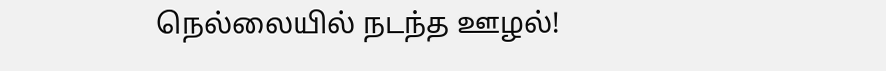நெல்லையில் நடந்த ஊழல்!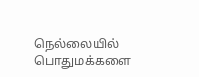நெல்லையில் பொதுமக்களை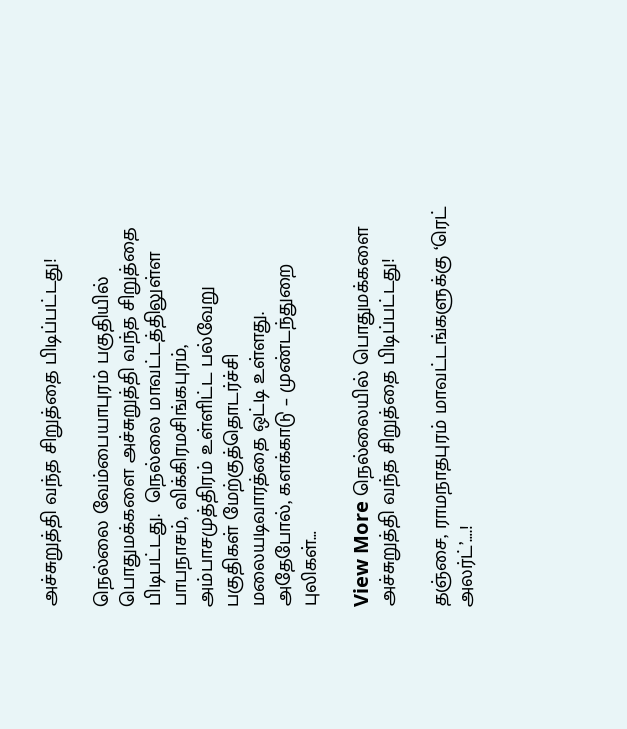அச்சுறுத்தி வந்த சிறுத்தை பிடிப்பட்டது!

நெல்லை வேம்பையாபுரம் பகுதியில் பொதுமக்களை அச்சுறுத்தி வந்த சிறுத்தை பிடிபட்டது.  நெல்லை மாவட்டத்திலுள்ள பாபநாசம், விக்கிரமசிங்கபுரம், அம்பாசமுத்திரம் உள்ளிட்ட பல்வேறு பகுதிகள் மேற்குத்தொடர்ச்சி மலையடிவாரத்தை ஒட்டி உள்ளது. அதேபோல், களக்காடு – முண்டந்துறை புலிகள்…

View More நெல்லையில் பொதுமக்களை அச்சுறுத்தி வந்த சிறுத்தை பிடிப்பட்டது!

தஞ்சை, ராமநாதபுரம் மாவட்டங்களுக்கு ‘ரெட் அலர்ட்’….!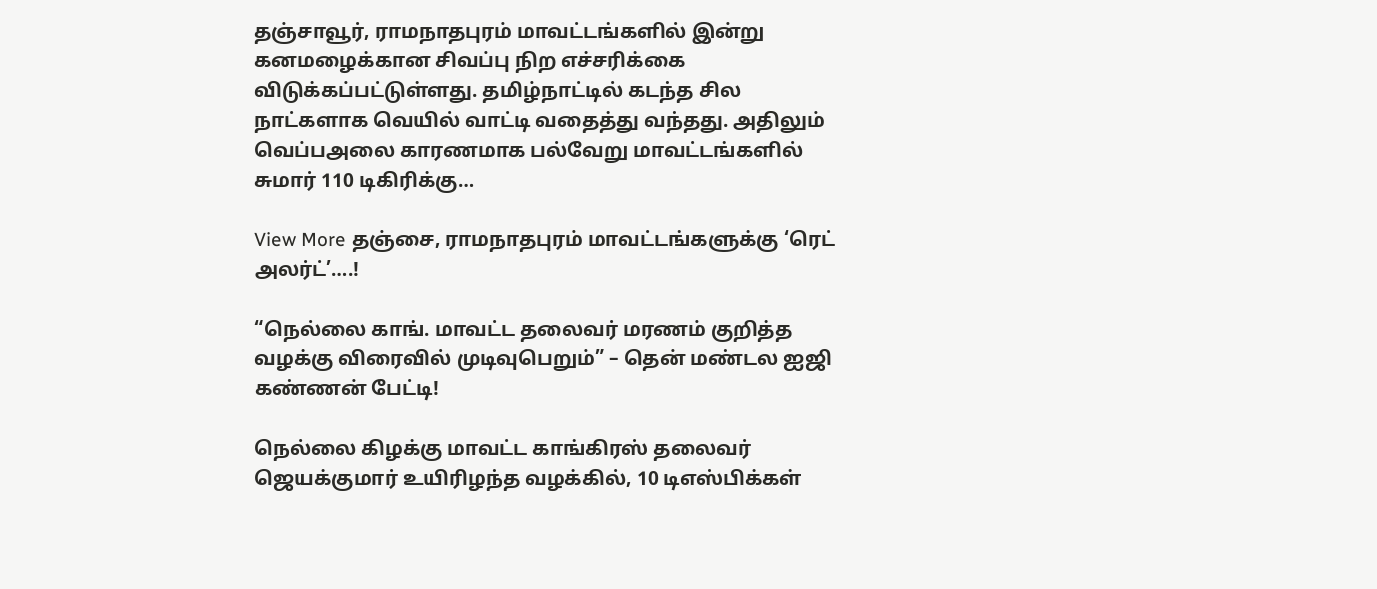தஞ்சாவூர், ராமநாதபுரம் மாவட்டங்களில் இன்று கனமழைக்கான சிவப்பு நிற எச்சரிக்கை விடுக்கப்பட்டுள்ளது. தமிழ்நாட்டில் கடந்த சில நாட்களாக வெயில் வாட்டி வதைத்து வந்தது. அதிலும் வெப்பஅலை காரணமாக பல்வேறு மாவட்டங்களில் சுமார் 110 டிகிரிக்கு…

View More தஞ்சை, ராமநாதபுரம் மாவட்டங்களுக்கு ‘ரெட் அலர்ட்’….!

“நெல்லை காங். மாவட்ட தலைவர் மரணம் குறித்த வழக்கு விரைவில் முடிவுபெறும்” – தென் மண்டல ஐஜி கண்ணன் பேட்டி!

நெல்லை கிழக்கு மாவட்ட காங்கிரஸ் தலைவர் ஜெயக்குமார் உயிரிழந்த வழக்கில், 10 டிஎஸ்பிக்கள்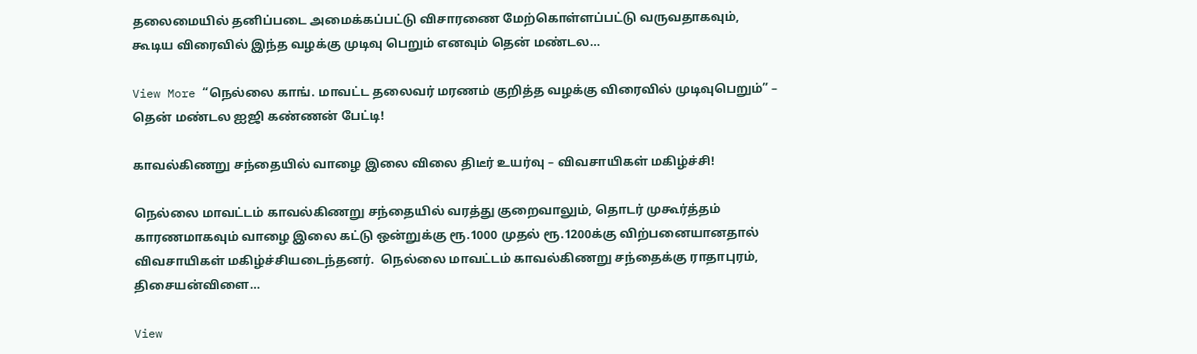தலைமையில் தனிப்படை அமைக்கப்பட்டு விசாரணை மேற்கொள்ளப்பட்டு வருவதாகவும், கூடிய விரைவில் இந்த வழக்கு முடிவு பெறும் எனவும் தென் மண்டல…

View More “நெல்லை காங். மாவட்ட தலைவர் மரணம் குறித்த வழக்கு விரைவில் முடிவுபெறும்” – தென் மண்டல ஐஜி கண்ணன் பேட்டி!

காவல்கிணறு சந்தையில் வாழை இலை விலை திடீர் உயர்வு – விவசாயிகள் மகிழ்ச்சி!

நெல்லை மாவட்டம் காவல்கிணறு சந்தையில் வரத்து குறைவாலும், தொடர் முகூர்த்தம் காரணமாகவும் வாழை இலை கட்டு ஒன்றுக்கு ரூ.1000 முதல் ரூ.1200க்கு விற்பனையானதால் விவசாயிகள் மகிழ்ச்சியடைந்தனர்.  நெல்லை மாவட்டம் காவல்கிணறு சந்தைக்கு ராதாபுரம், திசையன்விளை…

View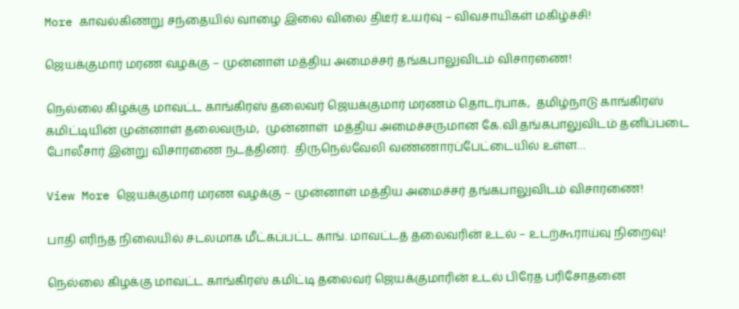More காவல்கிணறு சந்தையில் வாழை இலை விலை திடீர் உயர்வு – விவசாயிகள் மகிழ்ச்சி!

ஜெயக்குமார் மரண வழக்கு – முன்னாள் மத்திய அமைச்சர் தங்கபாலுவிடம் விசாரணை!

நெல்லை கிழக்கு மாவட்ட காங்கிரஸ் தலைவர் ஜெயக்குமார் மரணம் தொடர்பாக,  தமிழ்நாடு காங்கிரஸ் கமிட்டியின் முன்னாள் தலைவரும்,  முன்னாள்  மத்திய அமைச்சருமான கே.வி.தங்கபாலுவிடம் தனிப்படை போலீசார் இன்று விசாரணை நடத்தினர்.  திருநெல்வேலி வண்ணாரப்பேட்டையில் உள்ள…

View More ஜெயக்குமார் மரண வழக்கு – முன்னாள் மத்திய அமைச்சர் தங்கபாலுவிடம் விசாரணை!

பாதி எரிந்த நிலையில் சடலமாக மீட்கப்பட்ட காங். மாவட்டத் தலைவரின் உடல் – உடற்கூராய்வு நிறைவு!

நெல்லை கிழக்கு மாவட்ட காங்கிரஸ் கமிட்டி தலைவர் ஜெயக்குமாரின் உடல் பிரேத பரிசோதனை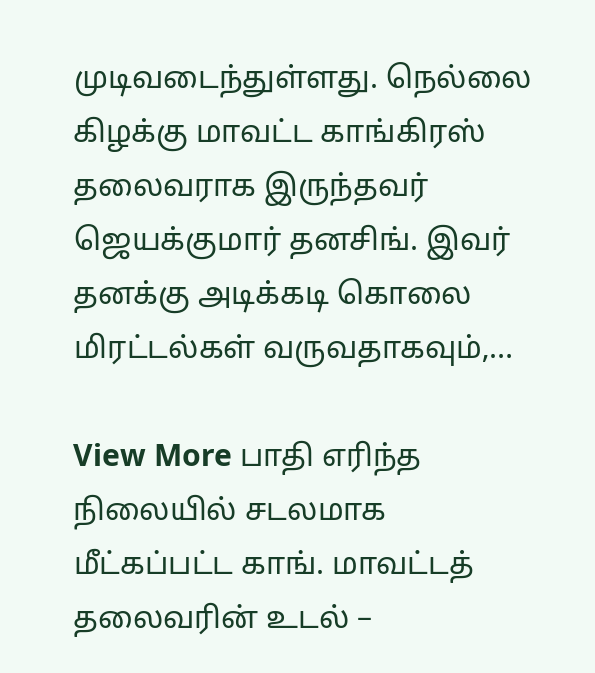முடிவடைந்துள்ளது. நெல்லை கிழக்கு மாவட்ட காங்கிரஸ் தலைவராக இருந்தவர் ஜெயக்குமார் தனசிங். இவர் தனக்கு அடிக்கடி கொலை மிரட்டல்கள் வருவதாகவும்,…

View More பாதி எரிந்த நிலையில் சடலமாக மீட்கப்பட்ட காங். மாவட்டத் தலைவரின் உடல் –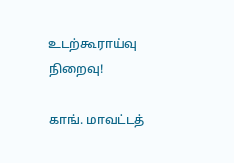உடற்கூராய்வு நிறைவு!

காங். மாவட்டத்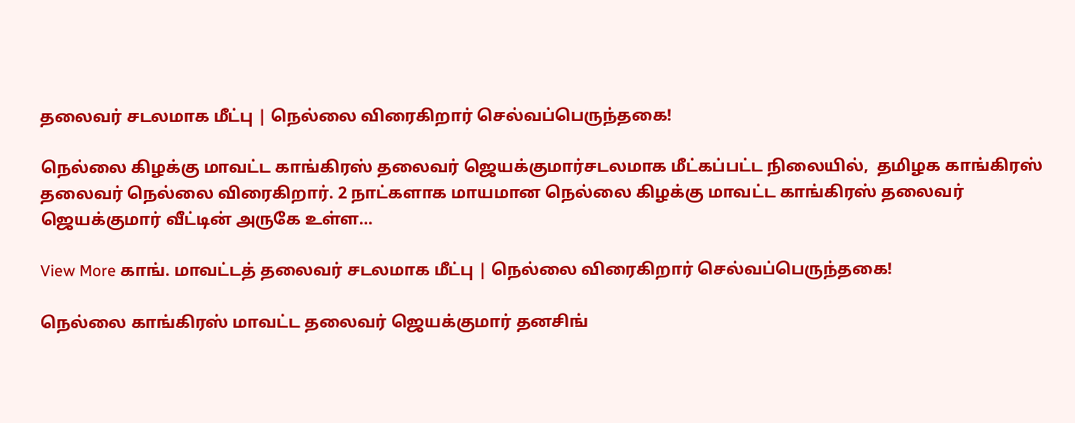தலைவர் சடலமாக மீட்பு | நெல்லை விரைகிறார் செல்வப்பெருந்தகை!

நெல்லை கிழக்கு மாவட்ட காங்கிரஸ் தலைவர் ஜெயக்குமார்சடலமாக மீட்கப்பட்ட நிலையில்,  தமிழக காங்கிரஸ் தலைவர் நெல்லை விரைகிறார். 2 நாட்களாக மாயமான நெல்லை கிழக்கு மாவட்ட காங்கிரஸ் தலைவர் ஜெயக்குமார் வீட்டின் அருகே உள்ள…

View More காங். மாவட்டத் தலைவர் சடலமாக மீட்பு | நெல்லை விரைகிறார் செல்வப்பெருந்தகை!

நெல்லை காங்கிரஸ் மாவட்ட தலைவர் ஜெயக்குமார் தனசிங்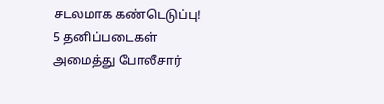சடலமாக கண்டெடுப்பு! 5 தனிப்படைகள் அமைத்து போலீசார்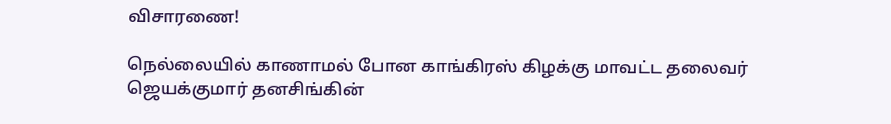விசாரணை!

நெல்லையில் காணாமல் போன காங்கிரஸ் கிழக்கு மாவட்ட தலைவர் ஜெயக்குமார் தனசிங்கின்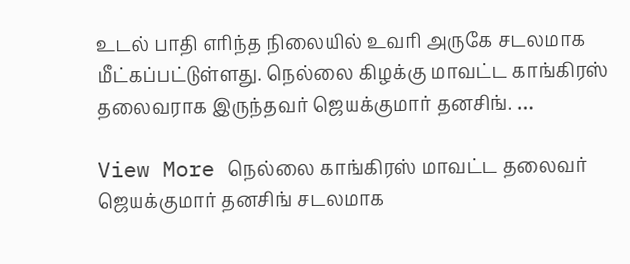உடல் பாதி எரிந்த நிலையில் உவரி அருகே சடலமாக மீட்கப்பட்டுள்ளது. நெல்லை கிழக்கு மாவட்ட காங்கிரஸ் தலைவராக இருந்தவர் ஜெயக்குமார் தனசிங். …

View More நெல்லை காங்கிரஸ் மாவட்ட தலைவர் ஜெயக்குமார் தனசிங் சடலமாக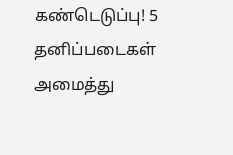கண்டெடுப்பு! 5 தனிப்படைகள் அமைத்து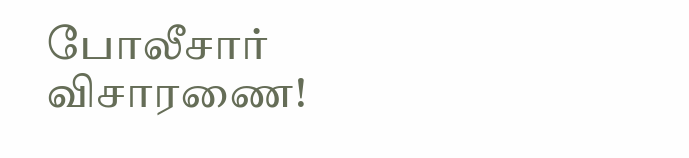போலீசார் விசாரணை!